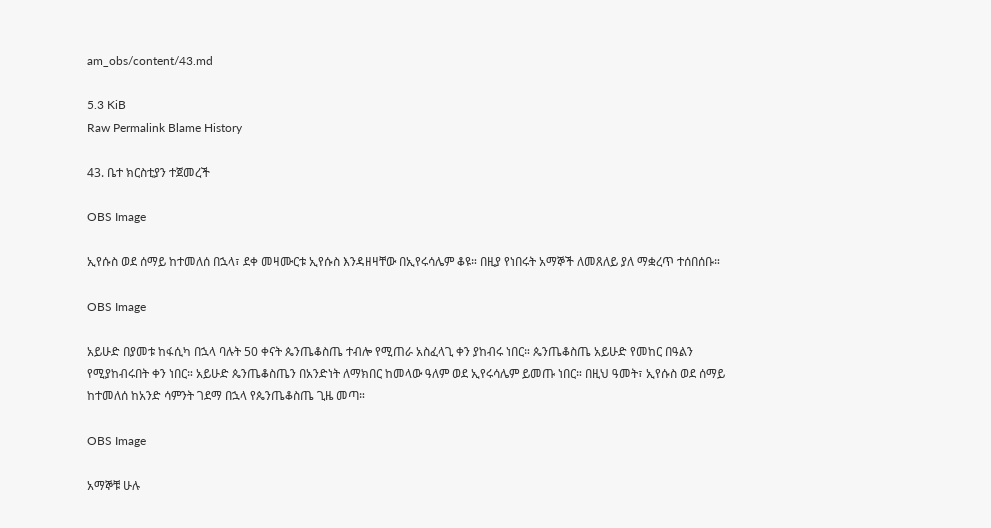am_obs/content/43.md

5.3 KiB
Raw Permalink Blame History

43. ቤተ ክርስቲያን ተጀመረች

OBS Image

ኢየሱስ ወደ ሰማይ ከተመለሰ በኋላ፣ ደቀ መዛሙርቱ ኢየሱስ እንዳዘዛቸው በኢየሩሳሌም ቆዩ። በዚያ የነበሩት አማኞች ለመጸለይ ያለ ማቋረጥ ተሰበሰቡ።

OBS Image

አይሁድ በያመቱ ከፋሲካ በኋላ ባሉት 50 ቀናት ጴንጤቆስጤ ተብሎ የሚጠራ አስፈላጊ ቀን ያከብሩ ነበር። ጴንጤቆስጤ አይሁድ የመከር በዓልን የሚያከብሩበት ቀን ነበር። አይሁድ ጴንጤቆስጤን በአንድነት ለማክበር ከመላው ዓለም ወደ ኢየሩሳሌም ይመጡ ነበር። በዚህ ዓመት፣ ኢየሱስ ወደ ሰማይ ከተመለሰ ከአንድ ሳምንት ገደማ በኋላ የጴንጤቆስጤ ጊዜ መጣ።

OBS Image

አማኞቹ ሁሉ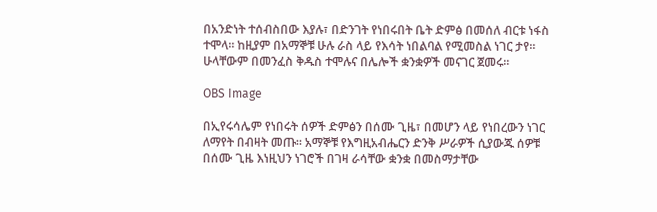በአንድነት ተሰብስበው እያሉ፣ በድንገት የነበሩበት ቤት ድምፅ በመሰለ ብርቱ ነፋስ ተሞላ። ከዚያም በአማኞቹ ሁሉ ራስ ላይ የእሳት ነበልባል የሚመስል ነገር ታየ። ሁላቸውም በመንፈስ ቅዱስ ተሞሉና በሌሎች ቋንቋዎች መናገር ጀመሩ።

OBS Image

በኢየሩሳሌም የነበሩት ሰዎች ድምፅን በሰሙ ጊዜ፣ በመሆን ላይ የነበረውን ነገር ለማየት በብዛት መጡ። አማኞቹ የእግዚአብሔርን ድንቅ ሥራዎች ሲያውጁ ሰዎቹ በሰሙ ጊዜ እነዚህን ነገሮች በገዛ ራሳቸው ቋንቋ በመስማታቸው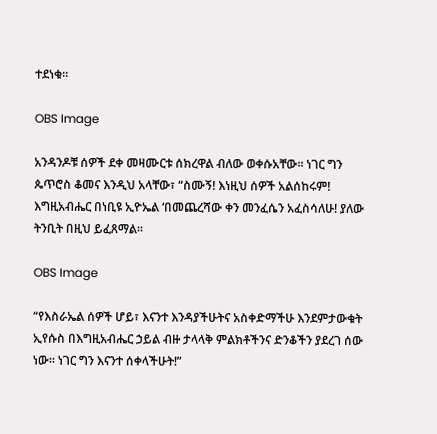ተደነቁ።

OBS Image

አንዳንዶቹ ሰዎች ደቀ መዛሙርቱ ሰክረዋል ብለው ወቀሱአቸው። ነገር ግን ጴጥሮስ ቆመና እንዲህ አላቸው፣ “ስሙኝ! እነዚህ ሰዎች አልሰከሩም! እግዚአብሔር በነቢዩ ኢዮኤል ‘በመጨረሻው ቀን መንፈሴን አፈስሳለሁ! ያለው ትንቢት በዚህ ይፈጸማል።

OBS Image

“የእስራኤል ሰዎች ሆይ፣ እናንተ እንዳያችሁትና አስቀድማችሁ እንደምታውቁት ኢየሱስ በእግዚአብሔር ኃይል ብዙ ታላላቅ ምልክቶችንና ድንቆችን ያደረገ ሰው ነው። ነገር ግን እናንተ ሰቀላችሁት!”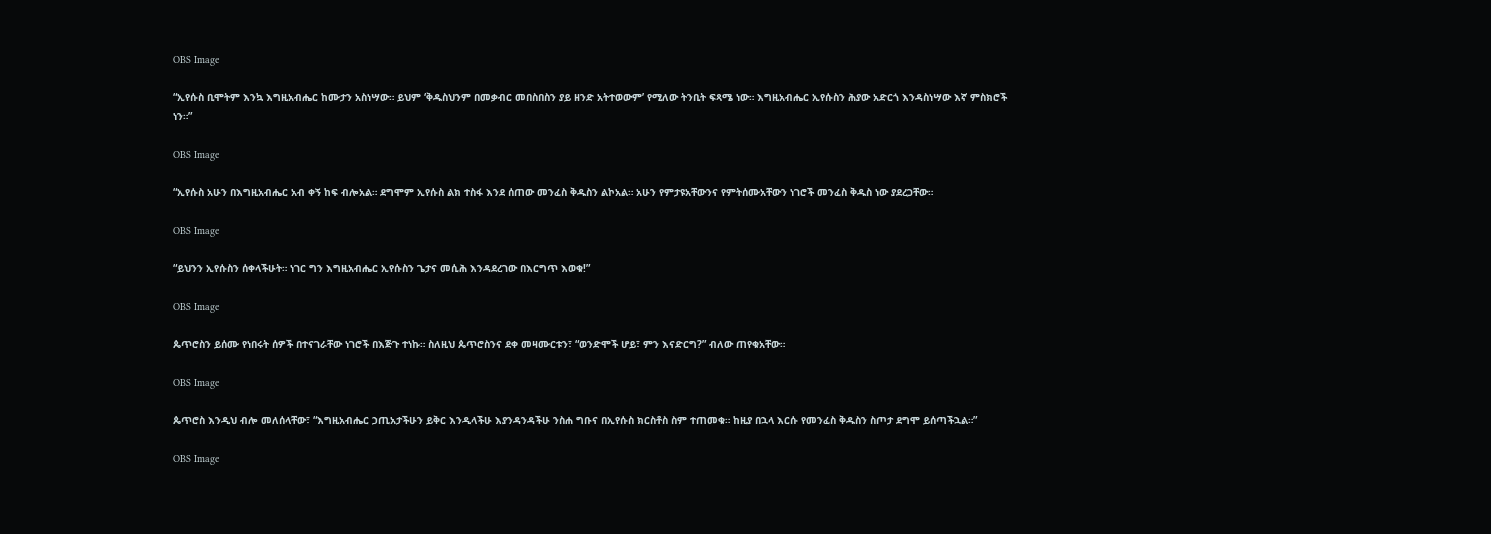OBS Image

“ኢየሱስ ቢሞትም እንኳ እግዚአብሔር ከሙታን አስነሣው። ይህም ‘ቅዱስህንም በመቃብር መበስበስን ያይ ዘንድ አትተወውም’ የሚለው ትንቢት ፍጻሜ ነው። እግዚአብሔር ኢየሱስን ሕያው አድርጎ እንዳስነሣው እኛ ምስክሮች ነን።”

OBS Image

“ኢየሱስ አሁን በእግዚአብሔር አብ ቀኝ ከፍ ብሎአል። ደግሞም ኢየሱስ ልክ ተስፋ እንደ ሰጠው መንፈስ ቅዱስን ልኮአል። አሁን የምታዩአቸውንና የምትሰሙአቸውን ነገሮች መንፈስ ቅዱስ ነው ያደረጋቸው።

OBS Image

“ይህንን ኢየሱስን ሰቀላችሁት። ነገር ግን እግዚአብሔር ኢየሱስን ጌታና መሲሕ እንዳደረገው በእርግጥ እወቁ!”

OBS Image

ጴጥሮስን ይሰሙ የነበሩት ሰዎች በተናገራቸው ነገሮች በእጅጉ ተነኩ። ስለዚህ ጴጥሮስንና ደቀ መዛሙርቱን፣ “ወንድሞች ሆይ፣ ምን እናድርግ?” ብለው ጠየቁአቸው።

OBS Image

ጴጥሮስ እንዲህ ብሎ መለሰላቸው፣ “እግዚአብሔር ኃጢአታችሁን ይቅር እንዲላችሁ እያንዳንዳችሁ ንስሐ ግቡና በኢየሱስ ክርስቶስ ስም ተጠመቁ። ከዚያ በኋላ እርሱ የመንፈስ ቅዱስን ስጦታ ደግሞ ይሰጣችኋል።”

OBS Image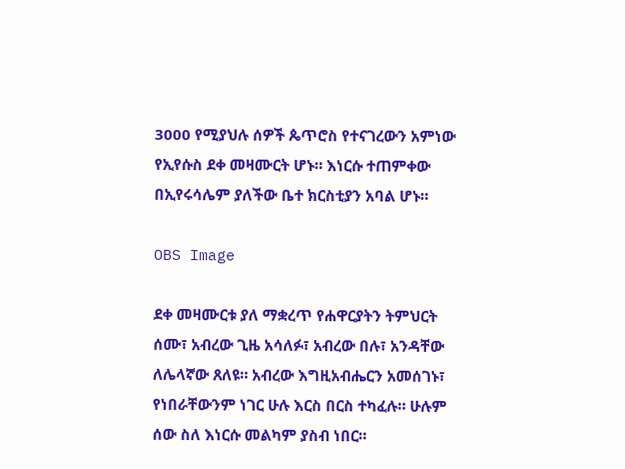3000 የሚያህሉ ሰዎች ጴጥሮስ የተናገረውን አምነው የኢየሱስ ደቀ መዛሙርት ሆኑ። እነርሱ ተጠምቀው በኢየሩሳሌም ያለችው ቤተ ክርስቲያን አባል ሆኑ።

OBS Image

ደቀ መዛሙርቱ ያለ ማቋረጥ የሐዋርያትን ትምህርት ሰሙ፣ አብረው ጊዜ አሳለፉ፣ አብረው በሉ፣ አንዳቸው ለሌላኛው ጸለዩ። አብረው እግዚአብሔርን አመሰገኑ፣ የነበራቸውንም ነገር ሁሉ እርስ በርስ ተካፈሉ። ሁሉም ሰው ስለ እነርሱ መልካም ያስብ ነበር።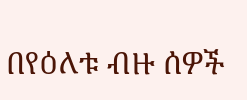በየዕለቱ ብዙ ሰዎች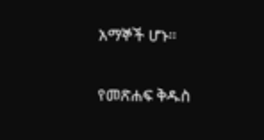አማኞች ሆኑ።

የመጽሐፍ ቅዱስ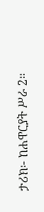ታሪክ፡- ከሐዋርያት ሥራ 2።